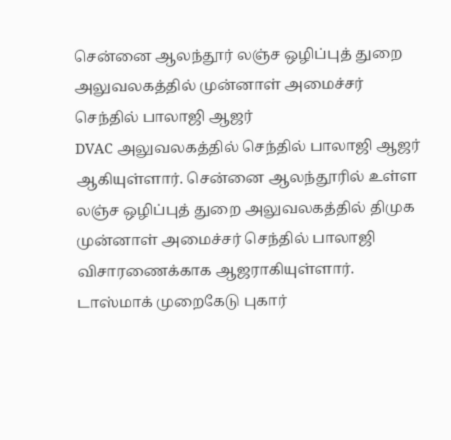சென்னை ஆலந்தூர் லஞ்ச ஒழிப்புத் துறை அலுவலகத்தில் முன்னாள் அமைச்சர் செந்தில் பாலாஜி ஆஜர்
DVAC அலுவலகத்தில் செந்தில் பாலாஜி ஆஜர் ஆகியுள்ளார். சென்னை ஆலந்தூரில் உள்ள லஞ்ச ஒழிப்புத் துறை அலுவலகத்தில் திமுக முன்னாள் அமைச்சர் செந்தில் பாலாஜி விசாரணைக்காக ஆஜராகியுள்ளார்.
டாஸ்மாக் முறைகேடு புகார்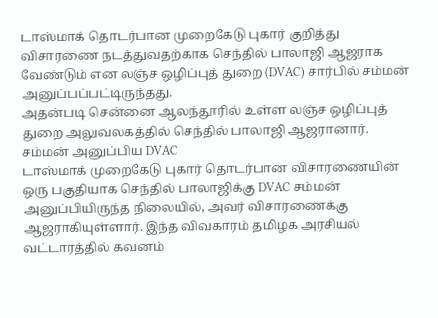டாஸ்மாக் தொடர்பான முறைகேடு புகார் குறித்து விசாரணை நடத்துவதற்காக செந்தில் பாலாஜி ஆஜராக வேண்டும் என லஞ்ச ஒழிப்புத் துறை (DVAC) சார்பில் சம்மன் அனுப்பப்பட்டிருந்தது.
அதன்படி சென்னை ஆலந்தூரில் உள்ள லஞ்ச ஒழிப்புத் துறை அலுவலகத்தில் செந்தில் பாலாஜி ஆஜரானார்.
சம்மன் அனுப்பிய DVAC
டாஸ்மாக் முறைகேடு புகார் தொடர்பான விசாரணையின் ஒரு பகுதியாக செந்தில் பாலாஜிக்கு DVAC சம்மன் அனுப்பியிருந்த நிலையில், அவர் விசாரணைக்கு ஆஜராகியுள்ளார். இந்த விவகாரம் தமிழக அரசியல் வட்டாரத்தில் கவனம்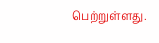பெற்றுள்ளது.